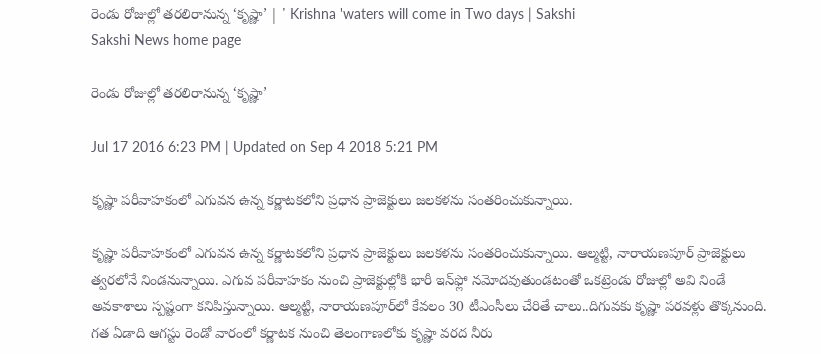రెండు రోజుల్లో తరలిరానున్న ‘కృష్ణా’ | ' Krishna 'waters will come in Two days | Sakshi
Sakshi News home page

రెండు రోజుల్లో తరలిరానున్న ‘కృష్ణా’

Jul 17 2016 6:23 PM | Updated on Sep 4 2018 5:21 PM

కృష్ణా పరీవాహకంలో ఎగువన ఉన్న కర్ణాటకలోని ప్రధాన ప్రాజెక్టులు జలకళను సంతరించుకున్నాయి.

కృష్ణా పరీవాహకంలో ఎగువన ఉన్న కర్ణాటకలోని ప్రధాన ప్రాజెక్టులు జలకళను సంతరించుకున్నాయి. ఆల్మట్టి, నారాయణపూర్ ప్రాజెక్టులు త్వరలోనే నిండనున్నాయి. ఎగువ పరీవాహకం నుంచి ప్రాజెక్టుల్లోకి భారీ ఇన్‌ఫ్లో నమోదవుతుండటంతో ఒకట్రెండు రోజుల్లో అవి నిండే అవకాశాలు స్పష్టంగా కనిపిస్తున్నాయి. ఆల్మట్టి, నారాయణపూర్‌లో కేవలం 30 టీఎంసీలు చేరితే చాలు..దిగువకు కృష్ణా పరవళ్లు తొక్కనుంది. గత ఏడాది ఆగస్టు రెండో వారంలో కర్ణాటక నుంచి తెలంగాణలోకు కృష్ణా వరద నీరు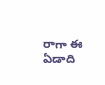రాగా ఈ ఏడాది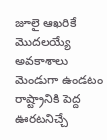జూలై ఆఖరికే మొదలయ్యే అవకాశాలు మెండుగా ఉండటం రాష్ట్రానికి పెద్ద ఊరటనిచ్చే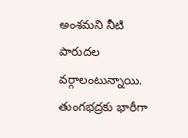అంశమని నీటి పారుదల వర్గాలంటున్నాయి. తుంగభద్రకు భారీగా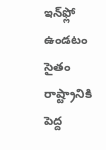ఇన్‌ఫ్లో ఉండటం సైతం రాష్ట్రానికి పెద్ద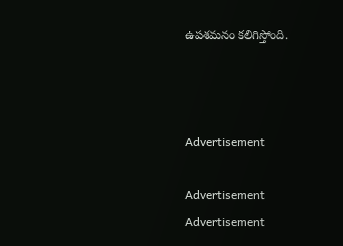ఉపశమనం కలిగిస్తోంది.



Advertisement

Advertisement
Advertisement